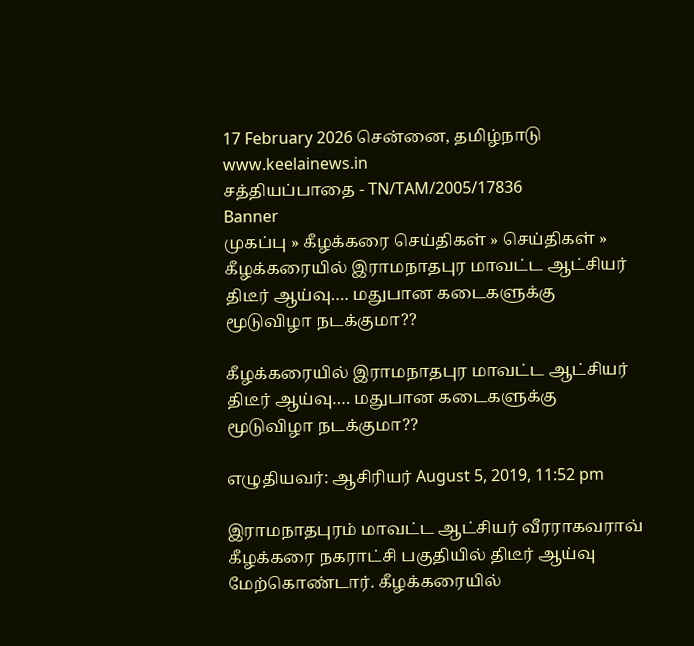17 February 2026 சென்னை, தமிழ்நாடு
www.keelainews.in
சத்தியப்பாதை - TN/TAM/2005/17836
Banner
முகப்பு » கீழக்கரை செய்திகள் » செய்திகள் » கீழக்கரையில் இராமநாதபுர மாவட்ட ஆட்சியர் திடீர் ஆய்வு…. மதுபான கடைகளுக்கு மூடுவிழா நடக்குமா??

கீழக்கரையில் இராமநாதபுர மாவட்ட ஆட்சியர் திடீர் ஆய்வு…. மதுபான கடைகளுக்கு மூடுவிழா நடக்குமா??

எழுதியவர்: ஆசிரியர் August 5, 2019, 11:52 pm

இராமநாதபுரம் மாவட்ட ஆட்சியர் வீரராகவராவ் கீழக்கரை நகராட்சி பகுதியில் திடீர் ஆய்வு மேற்கொண்டார். கீழக்கரையில்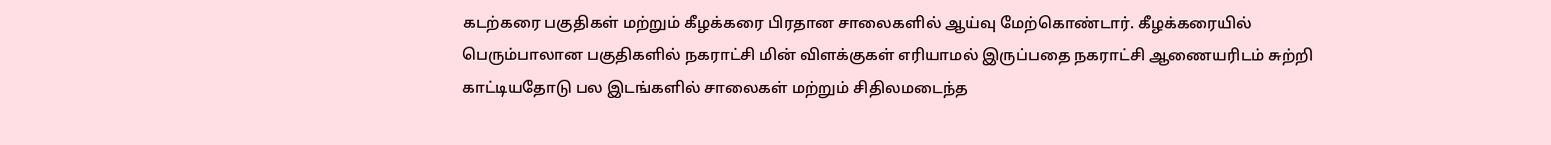கடற்கரை பகுதிகள் மற்றும் கீழக்கரை பிரதான சாலைகளில் ஆய்வு மேற்கொண்டார். கீழக்கரையில் பெரும்பாலான பகுதிகளில் நகராட்சி மின் விளக்குகள் எரியாமல் இருப்பதை நகராட்சி ஆணையரிடம் சுற்றி காட்டியதோடு பல இடங்களில் சாலைகள் மற்றும் சிதிலமடைந்த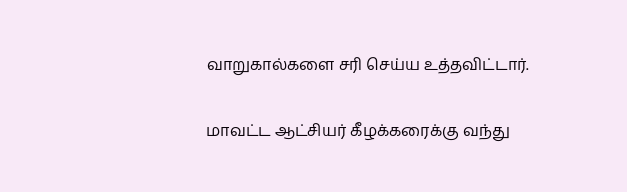வாறுகால்களை சரி செய்ய உத்தவிட்டார்.

மாவட்ட ஆட்சியர் கீழக்கரைக்கு வந்து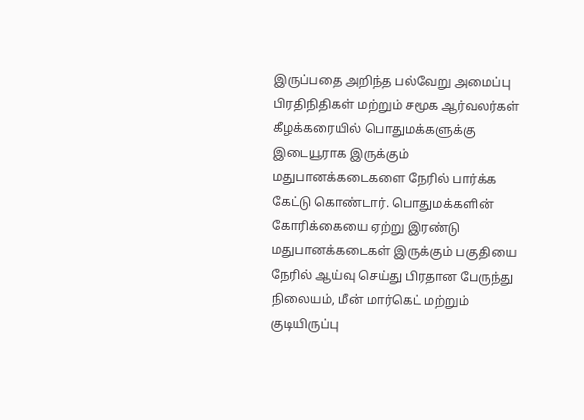இருப்பதை அறிந்த பல்வேறு அமைப்பு பிரதிநிதிகள் மற்றும் சமூக ஆர்வலர்கள் கீழக்கரையில் பொதுமக்களுக்கு இடையூராக இருக்கும் மதுபானக்கடைகளை நேரில் பார்க்க கேட்டு கொண்டார். பொதுமக்களின்  கோரிக்கையை ஏற்று இரண்டு மதுபானக்கடைகள் இருக்கும் பகுதியை நேரில் ஆய்வு செய்து பிரதான பேருந்து நிலையம், மீன் மார்கெட் மற்றும் குடியிருப்பு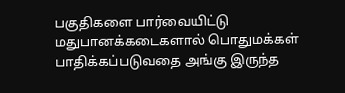பகுதிகளை பார்வையிட்டு மதுபானக்கடைகளால் பொதுமக்கள் பாதிக்கப்படுவதை அங்கு இருந்த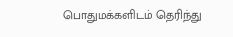பொதுமக்களிடம் தெரிந்து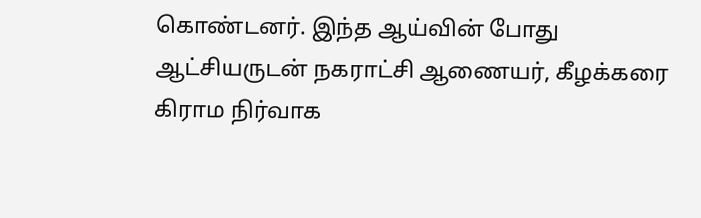கொண்டனர். இந்த ஆய்வின் போது ஆட்சியருடன் நகராட்சி ஆணையர், கீழக்கரை கிராம நிர்வாக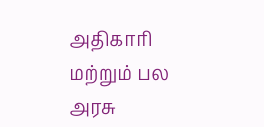அதிகாரி மற்றும் பல அரசு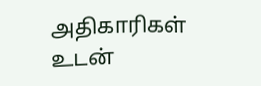அதிகாரிகள் உடன்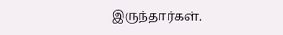இருந்தார்கள்.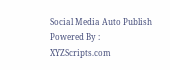Social Media Auto Publish Powered By : XYZScripts.com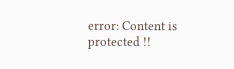error: Content is protected !!